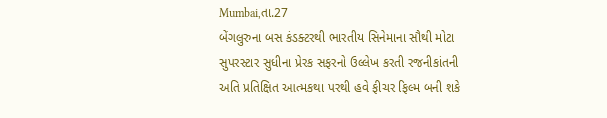Mumbai,તા.27
બેંગલુરુના બસ કંડક્ટરથી ભારતીય સિનેમાના સૌથી મોટા સુપરસ્ટાર સુધીના પ્રેરક સફરનો ઉલ્લેખ કરતી રજનીકાંતની અતિ પ્રતિક્ષિત આત્મકથા પરથી હવે ફીચર ફિલ્મ બની શકે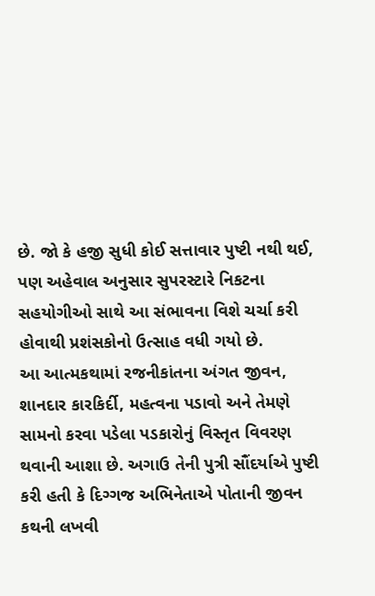છે. જો કે હજી સુધી કોઈ સત્તાવાર પુષ્ટી નથી થઈ, પણ અહેવાલ અનુસાર સુપરસ્ટારે નિકટના સહયોગીઓ સાથે આ સંભાવના વિશે ચર્ચા કરી હોવાથી પ્રશંસકોનો ઉત્સાહ વધી ગયો છે.
આ આત્મકથામાં રજનીકાંતના અંગત જીવન, શાનદાર કારકિર્દી, મહત્વના પડાવો અને તેમણે સામનો કરવા પડેલા પડકારોનું વિસ્તૃત વિવરણ થવાની આશા છે. અગાઉ તેની પુત્રી સૌંદર્યાએ પુષ્ટી કરી હતી કે દિગ્ગજ અભિનેતાએ પોતાની જીવન કથની લખવી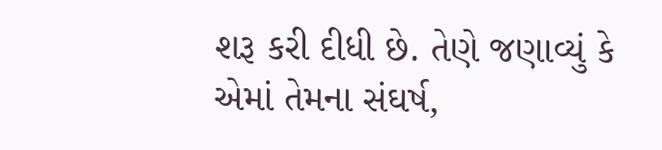શરૂ કરી દીધી છે. તેણે જણાવ્યું કે એમાં તેમના સંઘર્ષ,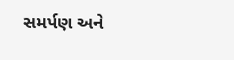સમર્પણ અને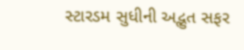સ્ટારડમ સુધીની અદ્ભુત સફર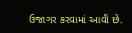ઉજાગર કરવામાં આવી છે.